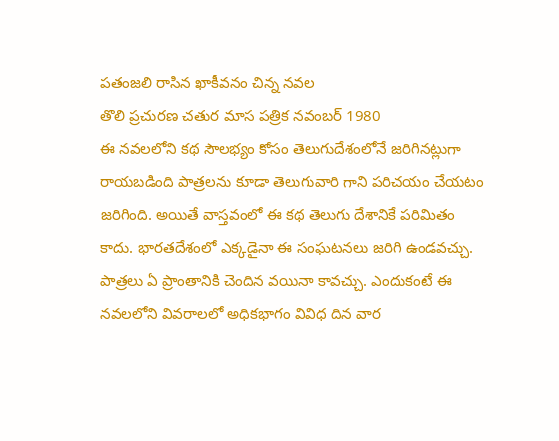పతంజలి రాసిన ఖాకీవనం చిన్న నవల
తొలి ప్రచురణ చతుర మాస పత్రిక నవంబర్ 1980
ఈ నవలలోని కథ సౌలభ్యం కోసం తెలుగుదేశంలోనే జరిగినట్లుగా రాయబడింది పాత్రలను కూడా తెలుగువారి గాని పరిచయం చేయటం జరిగింది. అయితే వాస్తవంలో ఈ కథ తెలుగు దేశానికే పరిమితం కాదు. భారతదేశంలో ఎక్కడైనా ఈ సంఘటనలు జరిగి ఉండవచ్చు. పాత్రలు ఏ ప్రాంతానికి చెందిన వయినా కావచ్చు. ఎందుకంటే ఈ నవలలోని వివరాలలో అధికభాగం వివిధ దిన వార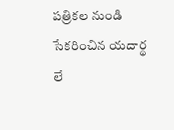పత్రికల నుండి సేకరించిన యదార్థ లే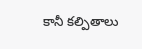కానీ కల్పితాలు